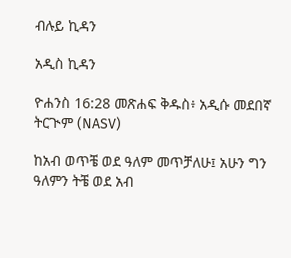ብሉይ ኪዳን

አዲስ ኪዳን

ዮሐንስ 16:28 መጽሐፍ ቅዱስ፥ አዲሱ መደበኛ ትርጒም (NASV)

ከአብ ወጥቼ ወደ ዓለም መጥቻለሁ፤ አሁን ግን ዓለምን ትቼ ወደ አብ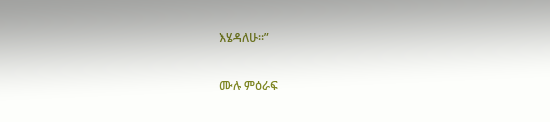እሄዳለሁ።”

ሙሉ ምዕራፍ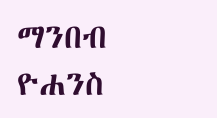ማንበብ ዮሐንስ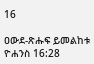16

ዐውደ-ጽሑፍ ይመልከቱ ዮሐንስ 16:28